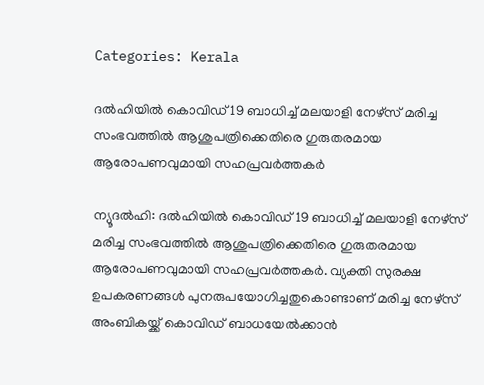Categories: Kerala

ദല്‍ഹിയില്‍ കൊവിഡ് 19 ബാധിച്ച് മലയാളി നേഴ്‌സ് മരിച്ച സംഭവത്തില്‍ ആശുപത്രിക്കെതിരെ ഗുരുതരമായ ആരോപണവുമായി സഹപ്രവര്‍ത്തകര്‍

ന്യൂദല്‍ഹി: ദല്‍ഹിയില്‍ കൊവിഡ് 19 ബാധിച്ച് മലയാളി നേഴ്‌സ് മരിച്ച സംഭവത്തില്‍ ആശുപത്രിക്കെതിരെ ഗുരുതരമായ ആരോപണവുമായി സഹപ്രവര്‍ത്തകര്‍. വ്യക്തി സുരക്ഷ ഉപകരണങ്ങള്‍ പുനരുപയോഗിച്ചതുകൊണ്ടാണ് മരിച്ച നേഴ്‌സ് അംബികയ്ക്ക് കൊവിഡ് ബാധയേല്‍ക്കാന്‍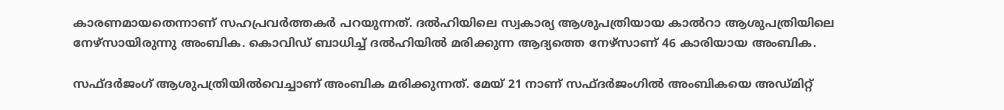കാരണമായതെന്നാണ് സഹപ്രവര്‍ത്തകര്‍ പറയുന്നത്. ദല്‍ഹിയിലെ സ്വകാര്യ ആശുപത്രിയായ കാല്‍റാ ആശുപത്രിയിലെ നേഴ്‌സായിരുന്നു അംബിക. കൊവിഡ് ബാധിച്ച് ദല്‍ഹിയില്‍ മരിക്കുന്ന ആദ്യത്തെ നേഴ്‌സാണ് 46 കാരിയായ അംബിക.

സഫ്ദര്‍ജംഗ് ആശുപത്രിയില്‍വെച്ചാണ് അംബിക മരിക്കുന്നത്. മേയ് 21 നാണ് സഫ്ദര്‍ജംഗില്‍ അംബികയെ അഡ്മിറ്റ്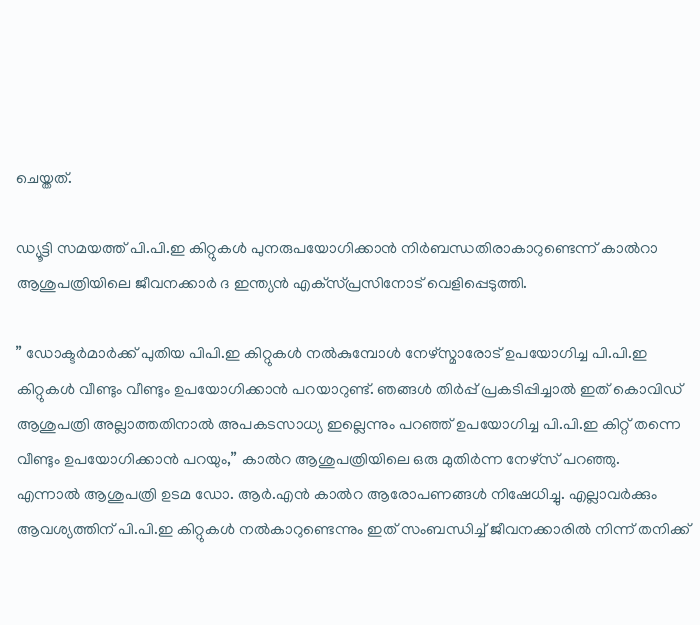ചെയ്തത്.

ഡ്യൂട്ടി സമയത്ത് പി.പി.ഇ കിറ്റുകള്‍ പുനരുപയോഗിക്കാന്‍ നിര്‍ബന്ധതിരാകാറുണ്ടെന്ന് കാല്‍റാ ആശുപത്രിയിലെ ജീവനക്കാര്‍ ദ ഇന്ത്യന്‍ എക്‌സ്പ്രസിനോട് വെളിപ്പെടുത്തി.

” ഡോക്ടര്‍മാര്‍ക്ക് പുതിയ പിപി.ഇ കിറ്റുകള്‍ നല്‍കുമ്പോള്‍ നേഴ്‌സ്മാരോട് ഉപയോഗിച്ച പി.പി.ഇ കിറ്റുകള്‍ വീണ്ടും വീണ്ടും ഉപയോഗിക്കാന്‍ പറയാറുണ്ട്. ഞങ്ങള്‍ തിര്‍പ്പ് പ്രകടിപ്പിച്ചാല്‍ ഇത് കൊവിഡ് ആശുപത്രി അല്ലാത്തതിനാല്‍ അപകടസാധ്യ ഇല്ലെന്നും പറഞ്ഞ് ഉപയോഗിച്ച പി.പി.ഇ കിറ്റ് തന്നെ വീണ്ടും ഉപയോഗിക്കാന്‍ പറയും,” കാല്‍റ ആശുപത്രിയിലെ ഒരു മുതിര്‍ന്ന നേഴ്‌സ് പറഞ്ഞു.
എന്നാല്‍ ആശുപത്രി ഉടമ ഡോ. ആര്‍.എന്‍ കാല്‍റ ആരോപണങ്ങള്‍ നിഷേധിച്ചു. എല്ലാവര്‍ക്കും ആവശ്യത്തിന് പി.പി.ഇ കിറ്റുകള്‍ നല്‍കാറുണ്ടെന്നും ഇത് സംബന്ധിച്ച് ജീവനക്കാരില്‍ നിന്ന് തനിക്ക്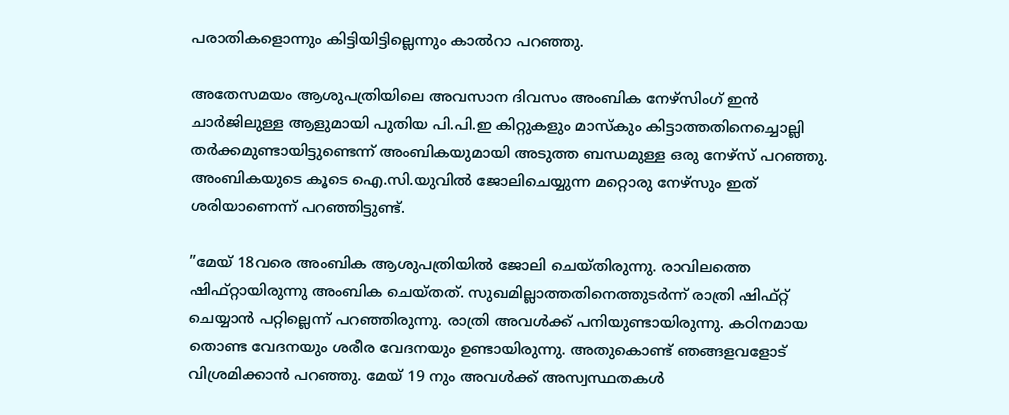പരാതികളൊന്നും കിട്ടിയിട്ടില്ലെന്നും കാല്‍റാ പറഞ്ഞു.

അതേസമയം ആശുപത്രിയിലെ അവസാന ദിവസം അംബിക നേഴ്‌സിംഗ് ഇന്‍ ചാര്‍ജിലുള്ള ആളുമായി പുതിയ പി.പി.ഇ കിറ്റുകളും മാസ്‌കും കിട്ടാത്തതിനെച്ചൊല്ലി തര്‍ക്കമുണ്ടായിട്ടുണ്ടെന്ന് അംബികയുമായി അടുത്ത ബന്ധമുള്ള ഒരു നേഴ്‌സ് പറഞ്ഞു. അംബികയുടെ കൂടെ ഐ.സി.യുവില്‍ ജോലിചെയ്യുന്ന മറ്റൊരു നേഴ്‌സും ഇത് ശരിയാണെന്ന് പറഞ്ഞിട്ടുണ്ട്.

”മേയ് 18വരെ അംബിക ആശുപത്രിയില്‍ ജോലി ചെയ്തിരുന്നു. രാവിലത്തെ ഷിഫ്റ്റായിരുന്നു അംബിക ചെയ്തത്. സുഖമില്ലാത്തതിനെത്തുടര്‍ന്ന് രാത്രി ഷിഫ്റ്റ് ചെയ്യാന്‍ പറ്റില്ലെന്ന് പറഞ്ഞിരുന്നു. രാത്രി അവള്‍ക്ക് പനിയുണ്ടായിരുന്നു. കഠിനമായ തൊണ്ട വേദനയും ശരീര വേദനയും ഉണ്ടായിരുന്നു. അതുകൊണ്ട് ഞങ്ങളവളോട് വിശ്രമിക്കാന്‍ പറഞ്ഞു. മേയ് 19 നും അവള്‍ക്ക് അസ്വസ്ഥതകള്‍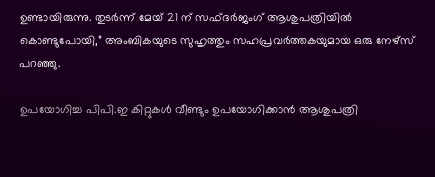ഉണ്ടായിരുന്നു. തുടര്‍ന്ന് മേയ് 21 ന് സഫ്ദര്‍ജംഗ് ആശുപത്രിയില്‍ കൊണ്ടുപോയി,” അംബികയുടെ സുഹൃത്തും സഹപ്രവര്‍ത്തകയുമായ ഒരു നേഴ്‌സ് പറഞ്ഞു.

ഉപയോഗിച്ച പിപി.ഇ കിറ്റുകള്‍ വീണ്ടും ഉപയോഗിക്കാന്‍ ആശുപത്രി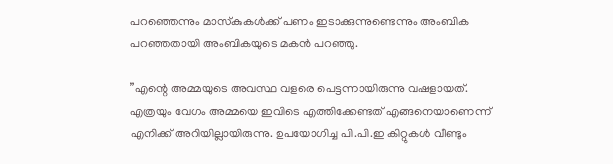പറഞ്ഞെന്നും മാസ്‌കുകള്‍ക്ക് പണം ഇടാക്കുന്നുണ്ടെന്നും അംബിക പറഞ്ഞതായി അംബികയുടെ മകന്‍ പറഞ്ഞു.

”എന്റെ അമ്മയുടെ അവസ്ഥ വളരെ പെട്ടന്നായിരുന്നു വഷളായത്. എത്രയും വേഗം അമ്മയെ ഇവിടെ എത്തിക്കേണ്ടത് എങ്ങനെയാണെന്ന് എനിക്ക് അറിയില്ലായിരുന്നു. ഉപയോഗിച്ച പി.പി.ഇ കിറ്റുകള്‍ വീണ്ടും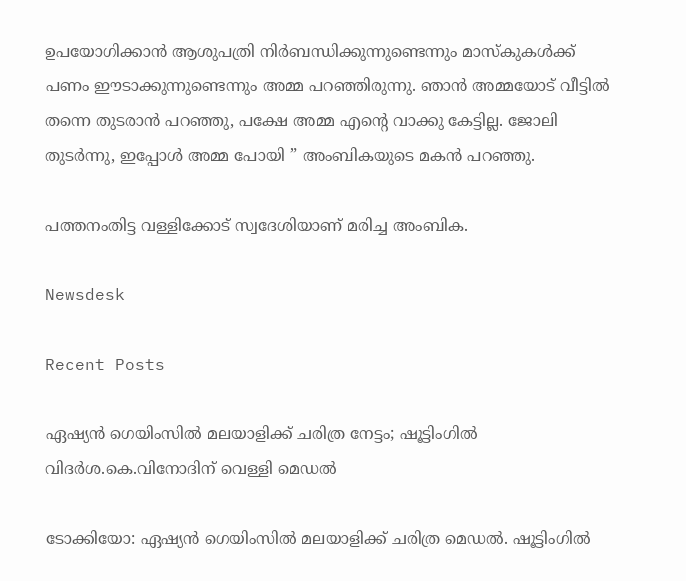ഉപയോഗിക്കാന്‍ ആശുപത്രി നിര്‍ബന്ധിക്കുന്നുണ്ടെന്നും മാസ്‌കുകള്‍ക്ക് പണം ഈടാക്കുന്നുണ്ടെന്നും അമ്മ പറഞ്ഞിരുന്നു. ഞാന്‍ അമ്മയോട് വീട്ടില്‍ തന്നെ തുടരാന്‍ പറഞ്ഞു, പക്ഷേ അമ്മ എന്റെ വാക്കു കേട്ടില്ല. ജോലി തുടര്‍ന്നു, ഇപ്പോള്‍ അമ്മ പോയി ” അംബികയുടെ മകന്‍ പറഞ്ഞു.

പത്തനംതിട്ട വള്ളിക്കോട് സ്വദേശിയാണ് മരിച്ച അംബിക.

Newsdesk

Recent Posts

ഏഷ്യൻ ഗെയിംസിൽ മലയാളിക്ക് ചരിത്ര നേട്ടം; ഷൂട്ടിംഗിൽ വിദർശ.കെ.വിനോദിന് വെള്ളി മെഡൽ

ടോക്കിയോ: ഏഷ്യൻ ഗെയിംസിൽ മലയാളിക്ക് ചരിത്ര മെഡൽ. ഷൂട്ടിംഗിൽ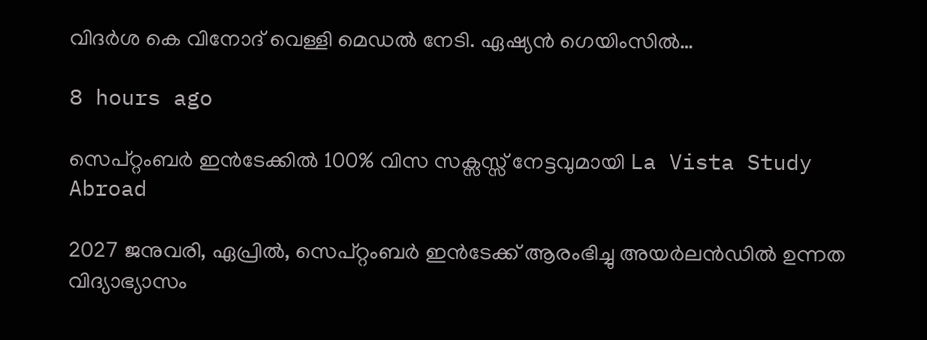വിദർശ കെ വിനോദ് വെള്ളി മെഡൽ നേടി. ഏഷ്യൻ ഗെയിംസിൽ…

8 hours ago

സെപ്റ്റംബർ ഇൻടേക്കിൽ 100% വിസ സക്സസ്സ് നേട്ടവുമായി La Vista Study Abroad

2027 ജനുവരി, ഏപ്രിൽ, സെപ്റ്റംബർ ഇൻടേക്ക് ആരംഭിച്ചു അയർലൻഡിൽ ഉന്നത വിദ്യാഭ്യാസം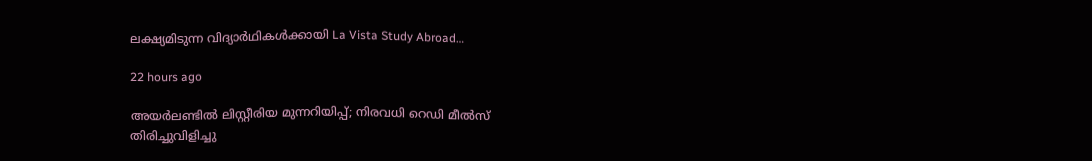ലക്ഷ്യമിടുന്ന വിദ്യാർഥികൾക്കായി La Vista Study Abroad…

22 hours ago

അയർലണ്ടിൽ ലിസ്റ്റീരിയ മുന്നറിയിപ്പ്; നിരവധി റെഡി മീൽസ് തിരിച്ചുവിളിച്ചു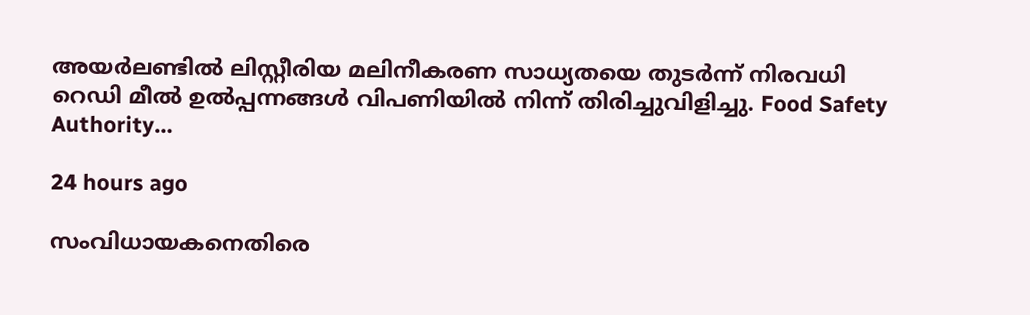അയർലണ്ടിൽ ലിസ്റ്റീരിയ മലിനീകരണ സാധ്യതയെ തുടർന്ന് നിരവധി റെഡി മീൽ ഉൽപ്പന്നങ്ങൾ വിപണിയിൽ നിന്ന് തിരിച്ചുവിളിച്ചു. Food Safety Authority…

24 hours ago

സംവിധായകനെതിരെ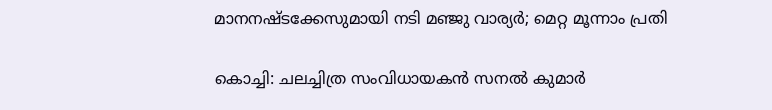മാനനഷ്ടക്കേസുമായി നടി മഞ്ജു വാര്യർ; മെറ്റ മൂന്നാം പ്രതി

കൊച്ചി: ചലച്ചിത്ര സംവിധായകൻ സനൽ കുമാർ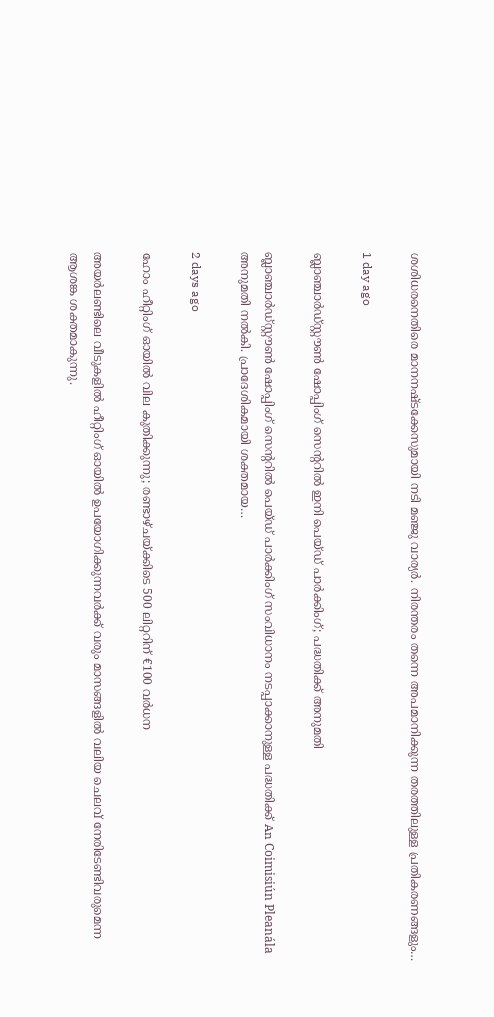ശശിധരനെതിരെ മാനനഷ്ടക്കേസുമായി നടി മഞ്ജു വാര്യർ. നിരന്തരം തന്നെ അപമാനിക്കുന്ന തരത്തിലുള്ള പ്രതികരണങ്ങളും…

1 day ago

ബ്ലാഞ്ചാർഡ്‌സ്റ്റൗൺ ഷോപ്പിംഗ് സെന്ററിൽ ഇനി പെയ്ഡ് പാർക്കിംഗ്; പദ്ധതിക്ക് അനുമതി

ബ്ലാഞ്ചാർഡ്‌സ്റ്റൗൺ ഷോപ്പിംഗ് സെന്ററിൽ പെയ്ഡ് പാർക്കിംഗ് സംവിധാനം നടപ്പാക്കാനുള്ള പദ്ധതിക്ക് An Coimisiún Pleanála അനുമതി നൽകി. പ്രാദേശികമായി ശക്തമായ…

2 days ago

ഹോം ഹീറ്റിംഗ് ഓയിൽ വില കുതിക്കുന്നു; രണ്ടാഴ്ചയ്ക്കിടെ 500 ലിറ്ററിന് €100 വർധന

അയർലണ്ടിലെ വീടുകളിൽ ഹീറ്റിംഗ് ഓയിൽ ഉപയോഗിക്കുന്നവർക്ക് വരും മാസങ്ങളിൽ വലിയ ചെലവ് നേരിടേണ്ടിവരുമെന്ന ആശങ്ക ശക്തമാകുന്നു.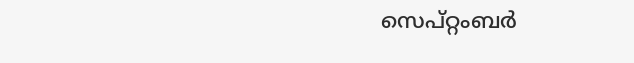സെപ്റ്റംബർ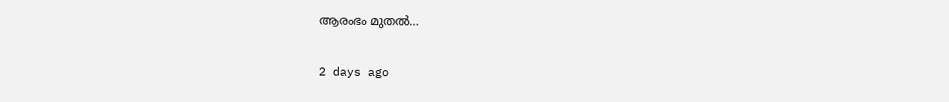ആരംഭം മുതൽ…

2 days ago